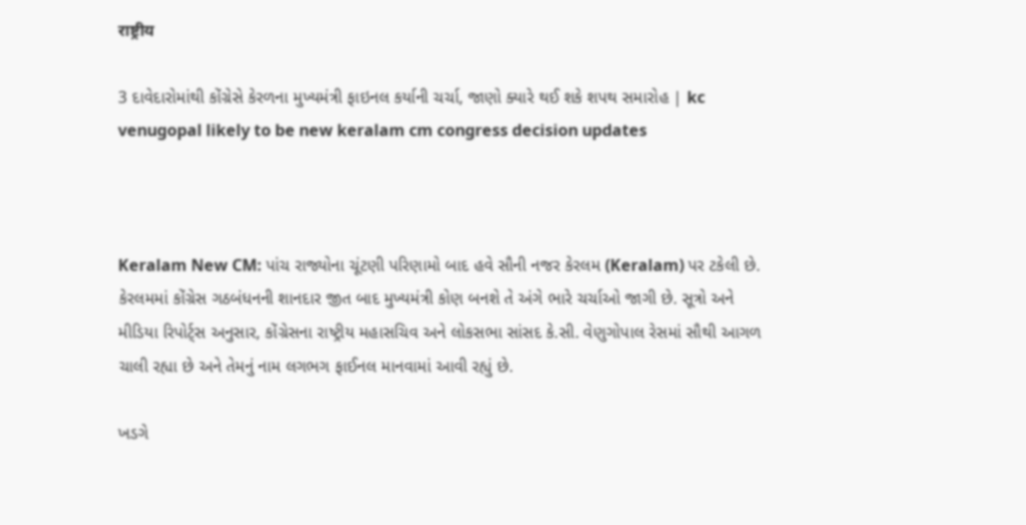राष्ट्रीय

3 દાવેદારોમાંથી કોંગ્રેસે કેરળના મુખ્યમંત્રી ફાઇનલ કર્યાની ચર્ચા, જાણો ક્યારે થઈ શકે શપથ સમારોહ | kc venugopal likely to be new keralam cm congress decision updates



Keralam New CM: પાંચ રાજ્યોના ચૂંટણી પરિણામો બાદ હવે સૌની નજર કેરલમ (Keralam) પર ટકેલી છે. કેરલમમાં કોંગ્રેસ ગઠબંધનની શાનદાર જીત બાદ મુખ્યમંત્રી કોણ બનશે તે અંગે ભારે ચર્ચાઓ જાગી છે. સૂત્રો અને મીડિયા રિપોર્ટ્સ અનુસાર, કોંગ્રેસના રાષ્ટ્રીય મહાસચિવ અને લોકસભા સાંસદ કે.સી. વેણુગોપાલ રેસમાં સૌથી આગળ ચાલી રહ્યા છે અને તેમનું નામ લગભગ ફાઈનલ માનવામાં આવી રહ્યું છે.

ખડગે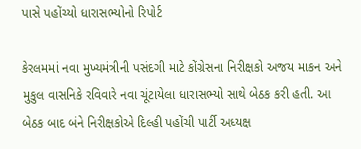પાસે પહોંચ્યો ધારાસભ્યોનો રિપોર્ટ

કેરલમમાં નવા મુખ્યમંત્રીની પસંદગી માટે કોંગ્રેસના નિરીક્ષકો અજય માકન અને મુકુલ વાસનિકે રવિવારે નવા ચૂંટાયેલા ધારાસભ્યો સાથે બેઠક કરી હતી. આ બેઠક બાદ બંને નિરીક્ષકોએ દિલ્હી પહોંચી પાર્ટી અધ્યક્ષ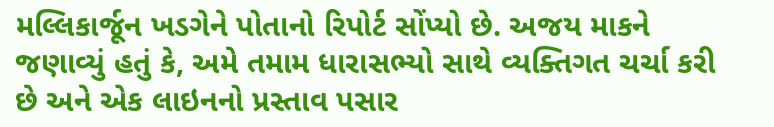મલ્લિકાર્જૂન ખડગેને પોતાનો રિપોર્ટ સોંપ્યો છે. અજય માકને જણાવ્યું હતું કે, અમે તમામ ધારાસભ્યો સાથે વ્યક્તિગત ચર્ચા કરી છે અને એક લાઇનનો પ્રસ્તાવ પસાર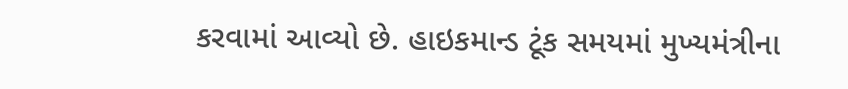કરવામાં આવ્યો છે. હાઇકમાન્ડ ટૂંક સમયમાં મુખ્યમંત્રીના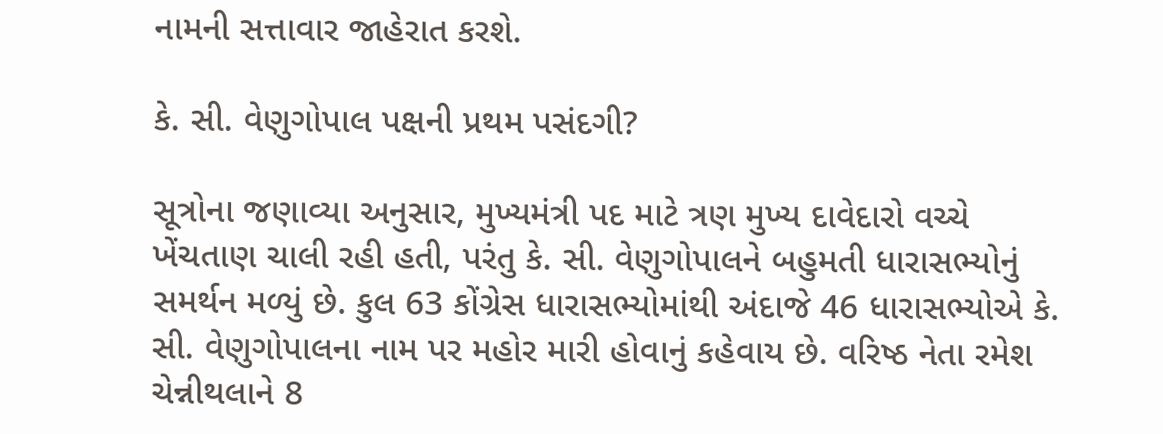નામની સત્તાવાર જાહેરાત કરશે.

કે. સી. વેણુગોપાલ પક્ષની પ્રથમ પસંદગી?

સૂત્રોના જણાવ્યા અનુસાર, મુખ્યમંત્રી પદ માટે ત્રણ મુખ્ય દાવેદારો વચ્ચે ખેંચતાણ ચાલી રહી હતી, પરંતુ કે. સી. વેણુગોપાલને બહુમતી ધારાસભ્યોનું સમર્થન મળ્યું છે. કુલ 63 કોંગ્રેસ ધારાસભ્યોમાંથી અંદાજે 46 ધારાસભ્યોએ કે. સી. વેણુગોપાલના નામ પર મહોર મારી હોવાનું કહેવાય છે. વરિષ્ઠ નેતા રમેશ ચેન્નીથલાને 8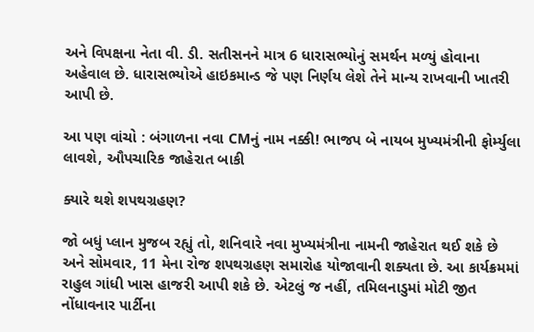અને વિપક્ષના નેતા વી. ડી. સતીસનને માત્ર 6 ધારાસભ્યોનું સમર્થન મળ્યું હોવાના અહેવાલ છે. ધારાસભ્યોએ હાઇકમાન્ડ જે પણ નિર્ણય લેશે તેને માન્ય રાખવાની ખાતરી આપી છે.

આ પણ વાંચો : બંગાળના નવા CMનું નામ નક્કી! ભાજપ બે નાયબ મુખ્યમંત્રીની ફોર્મ્યુલા લાવશે, ઔપચારિક જાહેરાત બાકી

ક્યારે થશે શપથગ્રહણ?

જો બધું પ્લાન મુજબ રહ્યું તો, શનિવારે નવા મુખ્યમંત્રીના નામની જાહેરાત થઈ શકે છે અને સોમવાર, 11 મેના રોજ શપથગ્રહણ સમારોહ યોજાવાની શક્યતા છે. આ કાર્યક્રમમાં રાહુલ ગાંધી ખાસ હાજરી આપી શકે છે. એટલું જ નહીં, તમિલનાડુમાં મોટી જીત નોંધાવનાર પાર્ટીના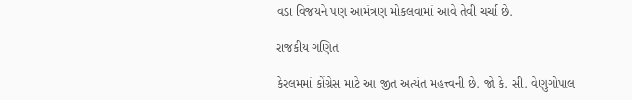વડા વિજયને પણ આમંત્રણ મોકલવામાં આવે તેવી ચર્ચા છે.

રાજકીય ગણિત

કેરલમમાં કોંગ્રેસ માટે આ જીત અત્યંત મહત્ત્વની છે. જો કે. સી. વેણુગોપાલ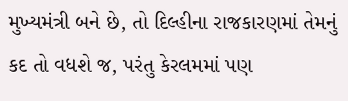મુખ્યમંત્રી બને છે, તો દિલ્હીના રાજકારણમાં તેમનું કદ તો વધશે જ, પરંતુ કેરલમમાં પણ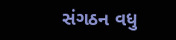સંગઠન વધુ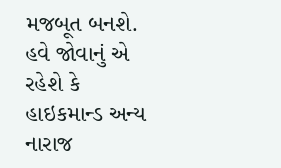મજબૂત બનશે. હવે જોવાનું એ રહેશે કે હાઇકમાન્ડ અન્ય નારાજ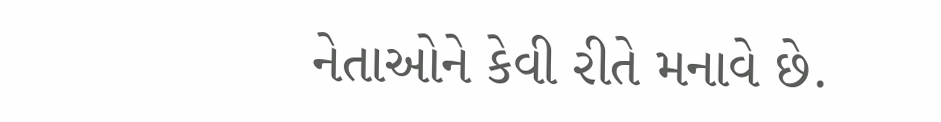નેતાઓને કેવી રીતે મનાવે છે.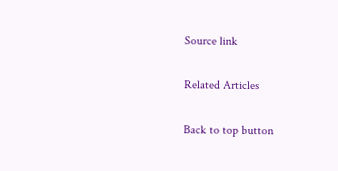Source link

Related Articles

Back to top button